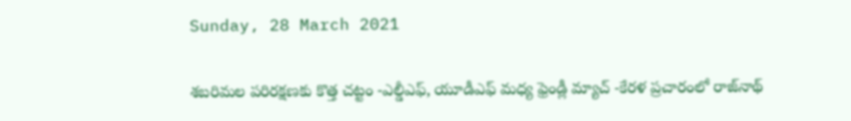Sunday, 28 March 2021

శబరిమల పరిరక్షణకు కొత్త చట్టం -ఎల్డీఎఫ్, యూడీఎఫ్‌ మధ్య ఫ్రెండ్లీ మ్యాచ్ -కేరళ ప్రచారంలో రాజ్‌నాథ్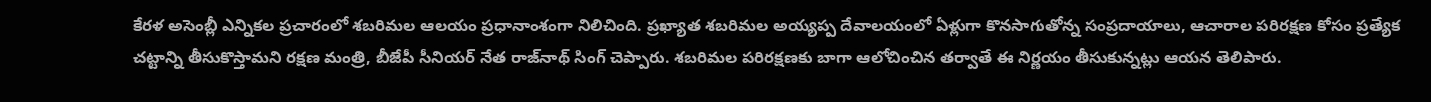కేరళ అసెంబ్లీ ఎన్నికల ప్రచారంలో శబరిమల ఆలయం ప్రధానాంశంగా నిలిచింది. ప్రఖ్యాత శబరిమల అయ్యప్ప దేవాలయంలో ఏళ్లుగా కొనసాగుతోన్న సంప్రదాయాలు, ఆచారాల పరిరక్షణ కోసం ప్రత్యేక చట్టాన్ని తీసుకొస్తామని రక్షణ మంత్రి, బీజేపీ సీనియర్ నేత రాజ్‌నాథ్ సింగ్ చెప్పారు. శబరిమల పరిరక్షణకు బాగా ఆలోచించిన తర్వాతే ఈ నిర్ణయం తీసుకున్నట్లు ఆయన తెలిపారు.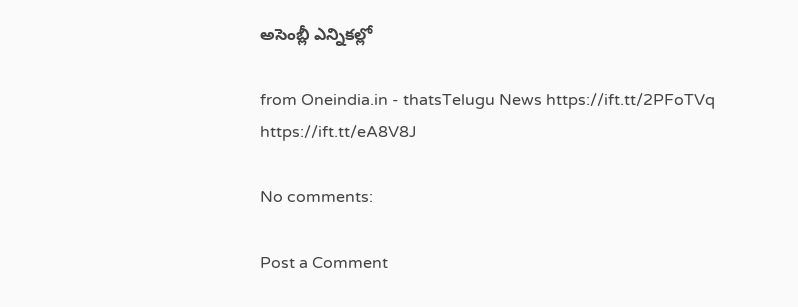అసెంబ్లీ ఎన్నికల్లో

from Oneindia.in - thatsTelugu News https://ift.tt/2PFoTVq
https://ift.tt/eA8V8J

No comments:

Post a Comment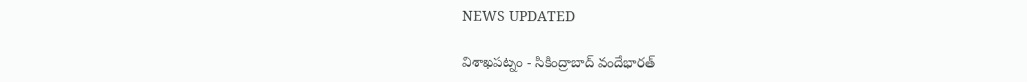NEWS UPDATED

విశాఖపట్నం - సికింద్రాబాద్ వందేభారత్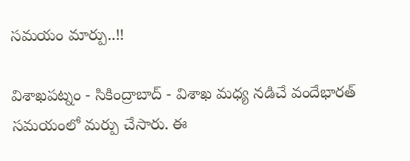సమయం మార్పు..!!

విశాఖపట్నం - సికింద్రాబాద్ - విశాఖ మధ్య నడిచే వందేభారత్ సమయంలో మర్పు చేసారు. ఈ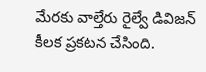మేరకు వాల్తేరు రైల్వే డివిజన్ కీలక ప్రకటన చేసింది.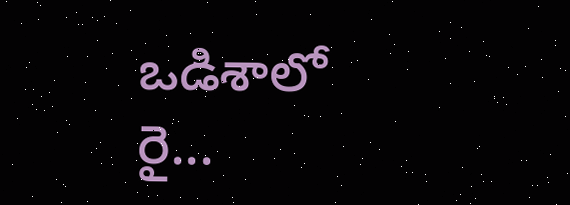ఒడిశాలో రై...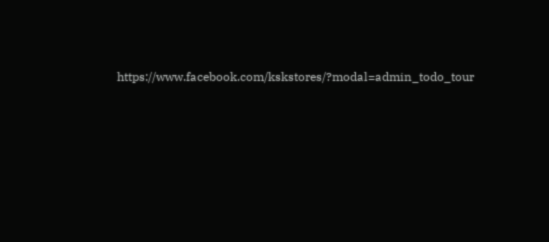https://www.facebook.com/kskstores/?modal=admin_todo_tour